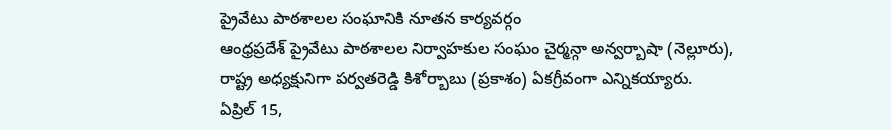ప్రైవేటు పాఠశాలల సంఘానికి నూతన కార్యవర్గం
ఆంధ్రప్రదేశ్ ప్రైవేటు పాఠశాలల నిర్వాహకుల సంఘం చైర్మన్గా అన్వర్బాషా (నెల్లూరు), రాష్ట్ర అధ్యక్షునిగా పర్వతరెడ్డి కిశోర్బాబు (ప్రకాశం) ఏకగ్రీవంగా ఎన్నికయ్యారు.
ఏప్రిల్ 15,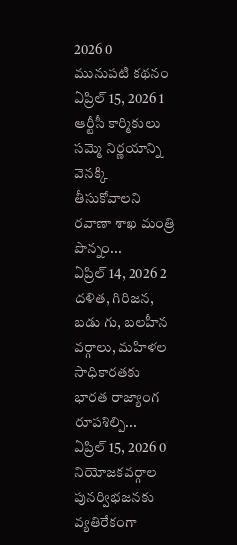2026 0
మునుపటి కథనం
ఏప్రిల్ 15, 2026 1
ఆర్టీసీ కార్మికులు సమ్మె నిర్ణయాన్ని వెనక్కి తీసుకోవాలని రవాణా శాఖ మంత్రి పొన్నం...
ఏప్రిల్ 14, 2026 2
దళిత, గిరిజన, బడు గు, బలహీన వర్గాలు, మహిళల సాధికారతకు భారత రాజ్యాంగ రూపశిల్పి...
ఏప్రిల్ 15, 2026 0
నియోజకవర్గాల పునర్విభజనకు వ్యతిరేకంగా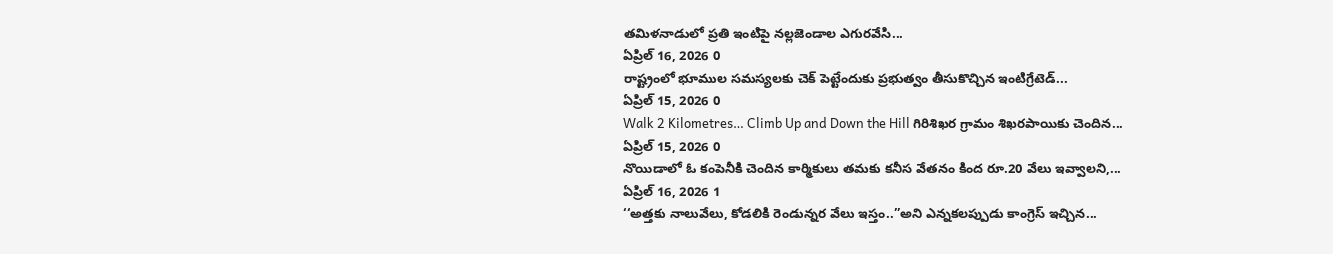తమిళనాడులో ప్రతి ఇంటిపై నల్లజెండాల ఎగురవేసి...
ఏప్రిల్ 16, 2026 0
రాష్ట్రంలో భూముల సమస్యలకు చెక్ పెట్టేందుకు ప్రభుత్వం తీసుకొచ్చిన ఇంటిగ్రేటెడ్...
ఏప్రిల్ 15, 2026 0
Walk 2 Kilometres… Climb Up and Down the Hill గిరిశిఖర గ్రామం శిఖరపాయికు చెందిన...
ఏప్రిల్ 15, 2026 0
నొయిడాలో ఓ కంపెనీకి చెందిన కార్మికులు తమకు కనీస వేతనం కింద రూ.20 వేలు ఇవ్వాలని,...
ఏప్రిల్ 16, 2026 1
‘‘అత్తకు నాలువేలు, కోడలికి రెండున్నర వేలు ఇస్తం..”అని ఎన్నకలప్పుడు కాంగ్రెస్ ఇచ్చిన...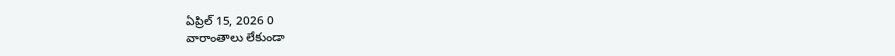ఏప్రిల్ 15, 2026 0
వారాంతాలు లేకుండా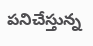పనిచేస్తున్న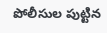పోలీసుల పుట్టిన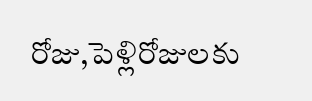రోజు,పెళ్లిరోజులకు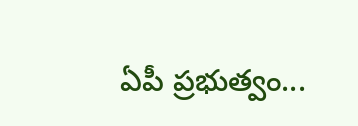ఏపీ ప్రభుత్వం...